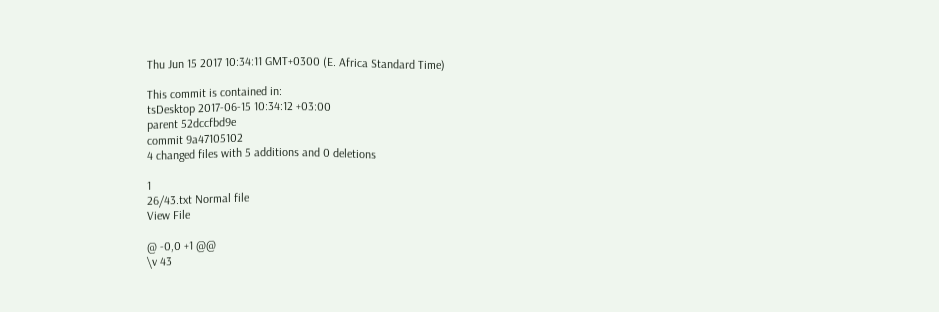Thu Jun 15 2017 10:34:11 GMT+0300 (E. Africa Standard Time)

This commit is contained in:
tsDesktop 2017-06-15 10:34:12 +03:00
parent 52dccfbd9e
commit 9a47105102
4 changed files with 5 additions and 0 deletions

1
26/43.txt Normal file
View File

@ -0,0 +1 @@
\v 43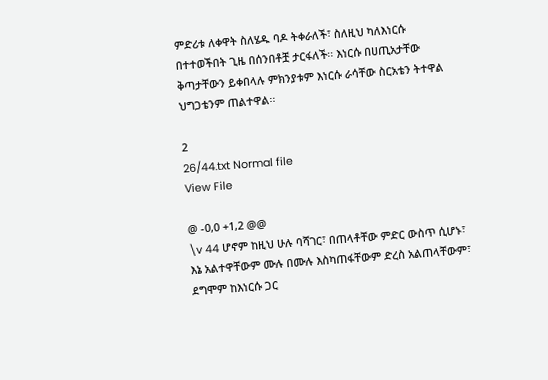ምድሪቱ ለቀዋት ስለሄዱ ባዶ ትቀራለች፣ ስለዚህ ካለእነርሱ በተተወችበት ጊዜ በሰንበቶቿ ታርፋለች፡፡ እነርሱ በሀጢአታቸው ቅጣታቸውን ይቀበላሉ ምክንያቱም እነርሱ ራሳቸው ስርአቴን ትተዋል ህግጋቴንም ጠልተዋል፡፡

2
26/44.txt Normal file
View File

@ -0,0 +1,2 @@
\v 44 ሆኖም ከዚህ ሁሉ ባሻገር፣ በጠላቶቸው ምድር ውስጥ ሲሆኑ፣ እኔ አልተዋቸውም ሙሉ በሙሉ እስካጠፋቸውም ድረስ አልጠላቸውም፣ ደግሞም ከእነርሱ ጋር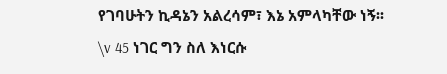የገባሁትን ኪዳኔን አልረሳም፣ እኔ አምላካቸው ነኝ፡፡
\v 45 ነገር ግን ስለ እነርሱ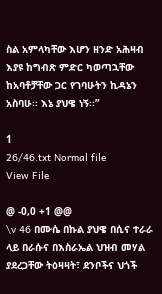ስል አምላካቸው እሆን ዘንድ አሕዛብ እያዩ ከግብጽ ምድር ካወጣኋቸው ከአባቶቻቸው ጋር የገባሁትን ኪዳኔን አስባሁ፡፡ እኔ ያህዌ ነኝ፡፡”

1
26/46.txt Normal file
View File

@ -0,0 +1 @@
\v 46 በሙሴ በኩል ያህዌ በሲና ተራራ ላይ በራሱና በእስራኤል ህዝብ መሃል ያደረጋቸው ትዕዛዛት፣ ደንቦችና ህጎች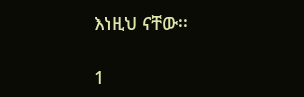እነዚህ ናቸው፡፡

1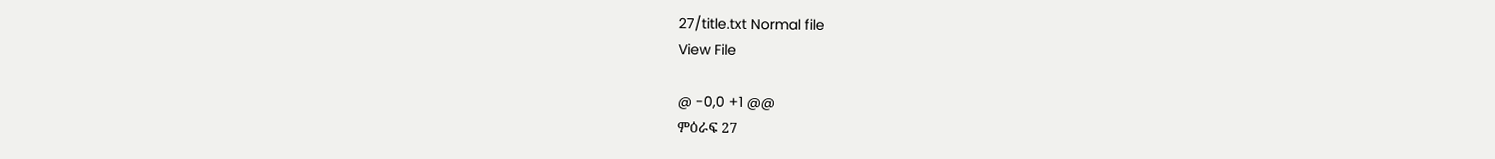27/title.txt Normal file
View File

@ -0,0 +1 @@
ምዕራፍ 27